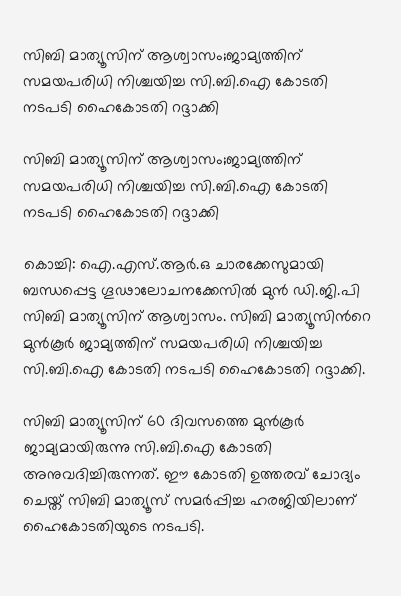സിബി മാത്യൂസിന് ആശ്വാസം;ജാമ്യത്തിന് സമയപരിധി നിശ്ചയിച്ച സി.ബി.ഐ കോടതി നടപടി ഹൈകോടതി റദ്ദാക്കി

സിബി മാത്യൂസിന് ആശ്വാസം;ജാമ്യത്തിന് സമയപരിധി നിശ്ചയിച്ച സി.ബി.ഐ കോടതി നടപടി ഹൈകോടതി റദ്ദാക്കി

കൊച്ചി: ഐ.എസ്.ആർ.ഒ ചാരക്കേസുമായി ബന്ധപ്പെട്ട ഗൂഢാലോചനക്കേസിൽ മുൻ ഡി.ജി.പി സിബി മാത്യൂസിന് ആശ്വാസം. സിബി മാത്യൂസിന്‍റെ മുൻകൂർ ജാമ്യത്തിന് സമയപരിധി നിശ്ചയിച്ച സി.ബി.ഐ കോടതി നടപടി ഹൈകോടതി റദ്ദാക്കി.

സിബി മാത്യൂസിന് 60 ദിവസത്തെ മുൻകൂർ ജാമ്യമായിരുന്നു സി.ബി.ഐ കോടതി അനുവദിച്ചിരുന്നത്. ഈ കോടതി ഉത്തരവ് ചോദ്യം ചെയ്ത് സിബി മാത്യൂസ് സമർപ്പിച്ച ഹരജിയിലാണ് ഹൈകോടതിയുടെ നടപടി.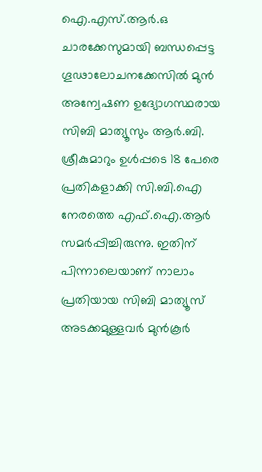ഐ.എസ്.ആർ.ഒ ചാരക്കേസുമായി ബന്ധപ്പെട്ട ഗൂഢാലോചനക്കേസിൽ മുൻ അന്വേഷണ ഉദ്യോഗസ്ഥരായ സിബി മാത്യൂസും ആര്‍.ബി. ശ്രീകുമാറും ഉൾപ്പടെ 18 പേരെ പ്രതികളാക്കി സി.ബി.ഐ നേരത്തെ എഫ്.ഐ.ആര്‍ സമര്‍പ്പിച്ചിരുന്നു. ഇതിന് പിന്നാലെയാണ് നാലാം പ്രതിയായ സിബി മാത്യൂസ് അടക്കമുള്ളവർ മുൻകൂർ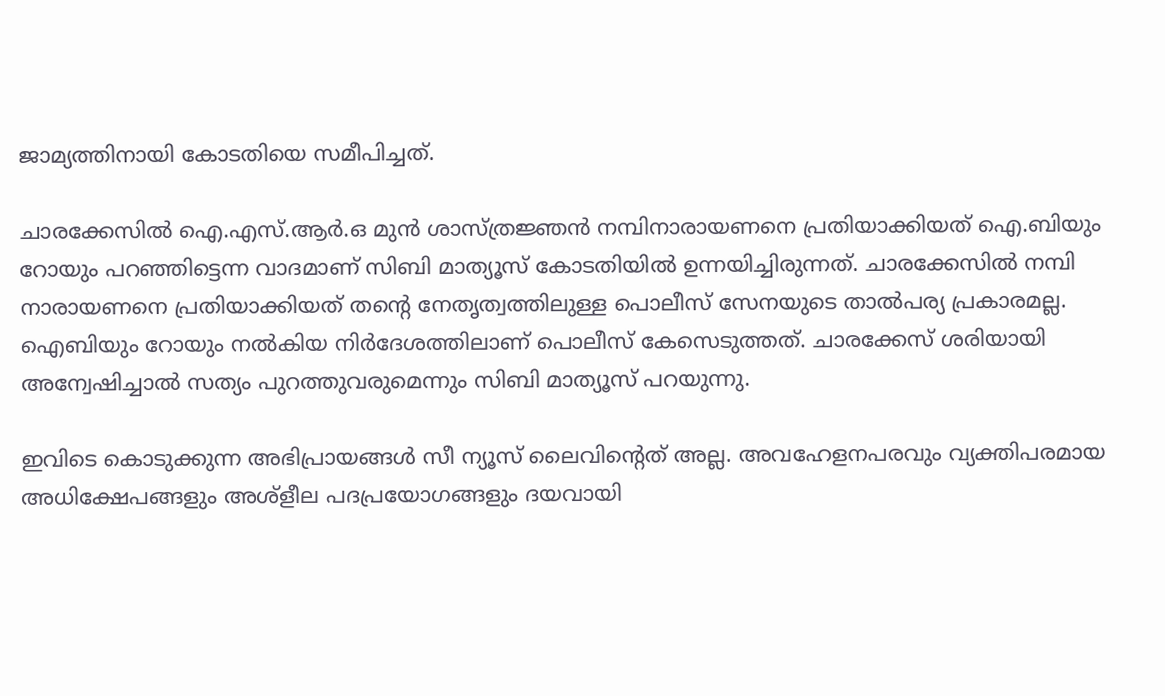ജാമ്യത്തിനായി കോടതിയെ സമീപിച്ചത്.

ചാരക്കേസിൽ ഐ.എസ്.ആർ.ഒ മുൻ ശാസ്ത്രജ്ഞൻ നമ്പിനാരായണനെ പ്രതിയാക്കിയത് ഐ.ബിയും റോയും പറഞ്ഞിട്ടെന്ന വാദമാണ് സിബി മാത്യൂസ് കോടതിയിൽ ഉന്നയിച്ചിരുന്നത്. ചാരക്കേസിൽ നമ്പി നാരായണനെ പ്രതിയാക്കിയത് തന്‍റെ നേതൃത്വത്തിലുള്ള പൊലീസ് സേനയുടെ താൽപര്യ പ്രകാരമല്ല. ഐബിയും റോയും നൽകിയ നിർദേശത്തിലാണ് പൊലീസ് കേസെടുത്തത്. ചാരക്കേസ് ശരിയായി അന്വേഷിച്ചാൽ സത്യം പുറത്തുവരുമെന്നും സിബി മാത്യൂസ് പറയുന്നു.

ഇവിടെ കൊടുക്കുന്ന അഭിപ്രായങ്ങള്‍ സീ ന്യൂസ് ലൈവിന്റെത് അല്ല. അവഹേളനപരവും വ്യക്തിപരമായ അധിക്ഷേപങ്ങളും അശ്‌ളീല പദപ്രയോഗങ്ങളും ദയവായി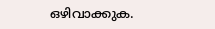ഒഴിവാക്കുക.